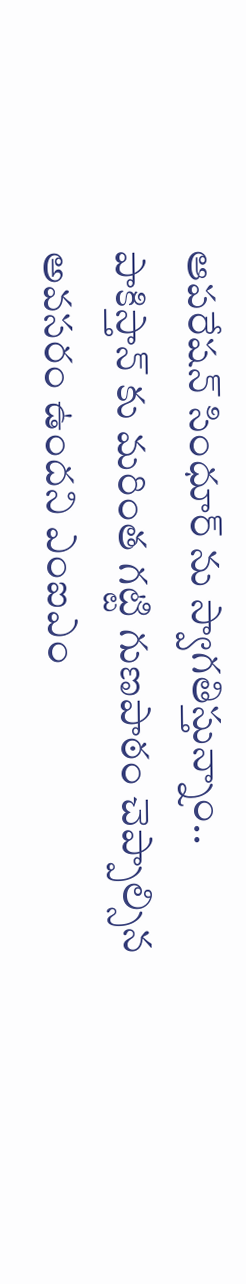ఆపరేషన్ సింధూర్ ను స్వాగతిస్తున్నాం..
పాకిస్తాన్ కు మరింత గట్టి గుణపాఠం చెప్పాల్సిన అవసరం ఉందని ఎంఐఎం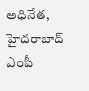అధినేత, హైదరాబాద్ ఎంపీ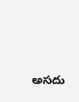అసదు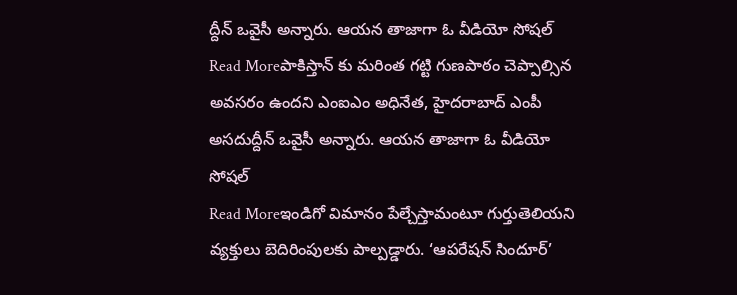ద్దీన్ ఒవైసీ అన్నారు. ఆయన తాజాగా ఓ వీడియో సోషల్
Read Moreపాకిస్తాన్ కు మరింత గట్టి గుణపాఠం చెప్పాల్సిన అవసరం ఉందని ఎంఐఎం అధినేత, హైదరాబాద్ ఎంపీ అసదుద్దీన్ ఒవైసీ అన్నారు. ఆయన తాజాగా ఓ వీడియో సోషల్
Read Moreఇండిగో విమానం పేల్చేస్తామంటూ గుర్తుతెలియని వ్యక్తులు బెదిరింపులకు పాల్పడ్డారు. ‘ఆపరేషన్ సిందూర్’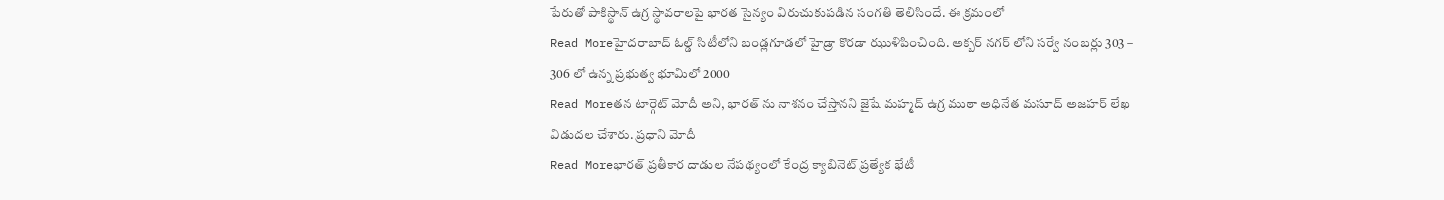పేరుతో పాకిస్థాన్ ఉగ్ర స్థావరాలపై భారత సైన్యం విరుచుకుపడిన సంగతి తెలిసిందే. ఈ క్రమంలో
Read Moreహైదరాబాద్ ఓల్డ్ సిటీలోని బండ్లగూడలో హైడ్రా కొరడా ఝుళిపించింది. అక్బర్ నగర్ లోని సర్వే నంబర్లు 303 – 306 లో ఉన్న ప్రభుత్వ భూమిలో 2000
Read Moreతన టార్గెట్ మోదీ అని, భారత్ ను నాశనం చేస్తానని జైషే మహ్మద్ ఉగ్ర ముఠా అధినేత మసూద్ అజహర్ లేఖ విడుదల చేశారు. ప్రధాని మోదీ
Read Moreభారత్ ప్రతీకార దాడుల నేపథ్యంలో కేంద్ర క్యాబినెట్ ప్రత్యేక భేటీ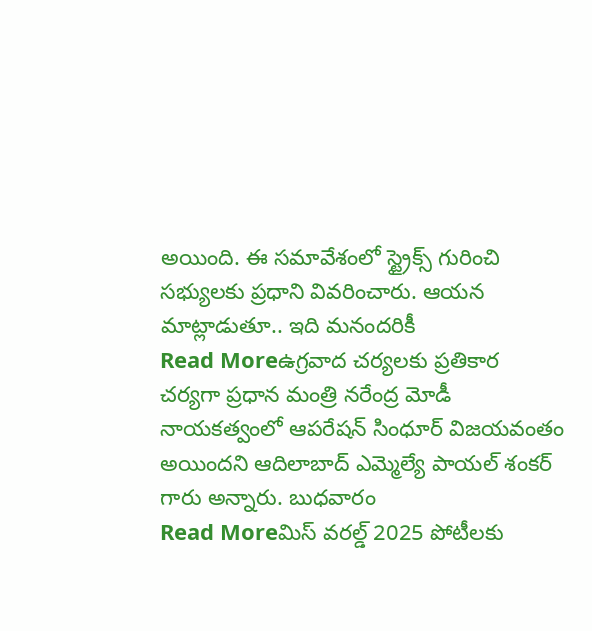అయింది. ఈ సమావేశంలో స్ట్రైక్స్ గురించి సభ్యులకు ప్రధాని వివరించారు. ఆయన మాట్లాడుతూ.. ఇది మనందరికీ
Read Moreఉగ్రవాద చర్యలకు ప్రతికార చర్యగా ప్రధాన మంత్రి నరేంద్ర మోడీ నాయకత్వంలో ఆపరేషన్ సింధూర్ విజయవంతం అయిందని ఆదిలాబాద్ ఎమ్మెల్యే పాయల్ శంకర్ గారు అన్నారు. బుధవారం
Read Moreమిస్ వరల్డ్ 2025 పోటీలకు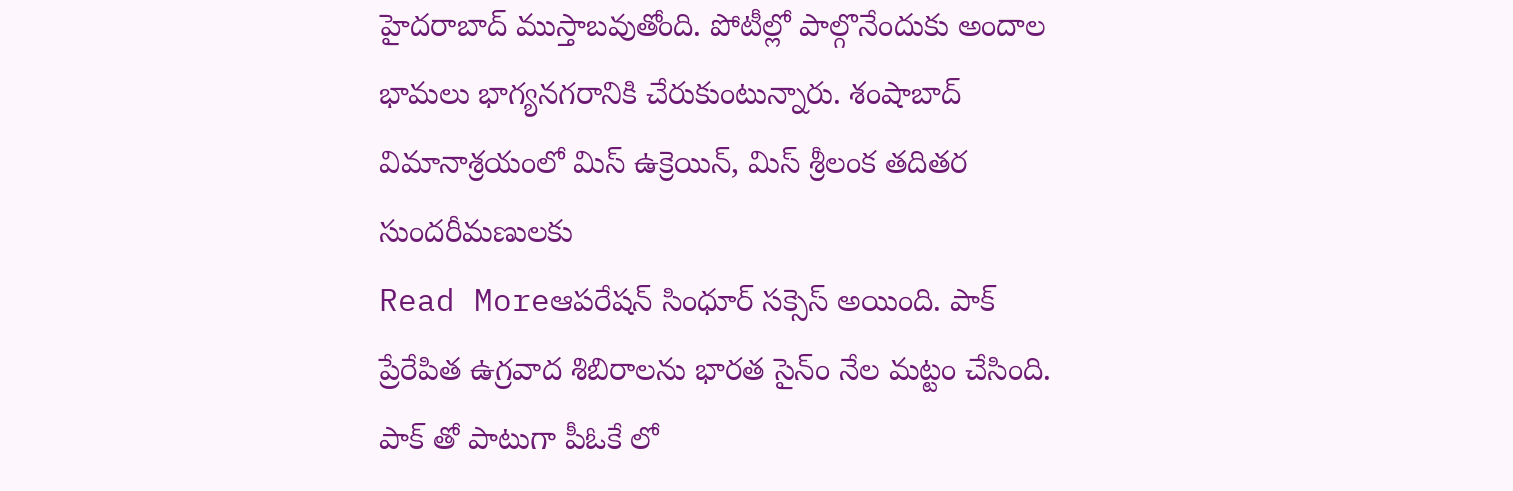హైదరాబాద్ ముస్తాబవుతోంది. పోటీల్లో పాల్గొనేందుకు అందాల భామలు భాగ్యనగరానికి చేరుకుంటున్నారు. శంషాబాద్ విమానాశ్రయంలో మిస్ ఉక్రెయిన్, మిస్ శ్రీలంక తదితర సుందరీమణులకు
Read Moreఆపరేషన్ సింధూర్ సక్సెస్ అయింది. పాక్ ప్రేరేపిత ఉగ్రవాద శిబిరాలను భారత సైన్ం నేల మట్టం చేసింది. పాక్ తో పాటుగా పీఓకే లో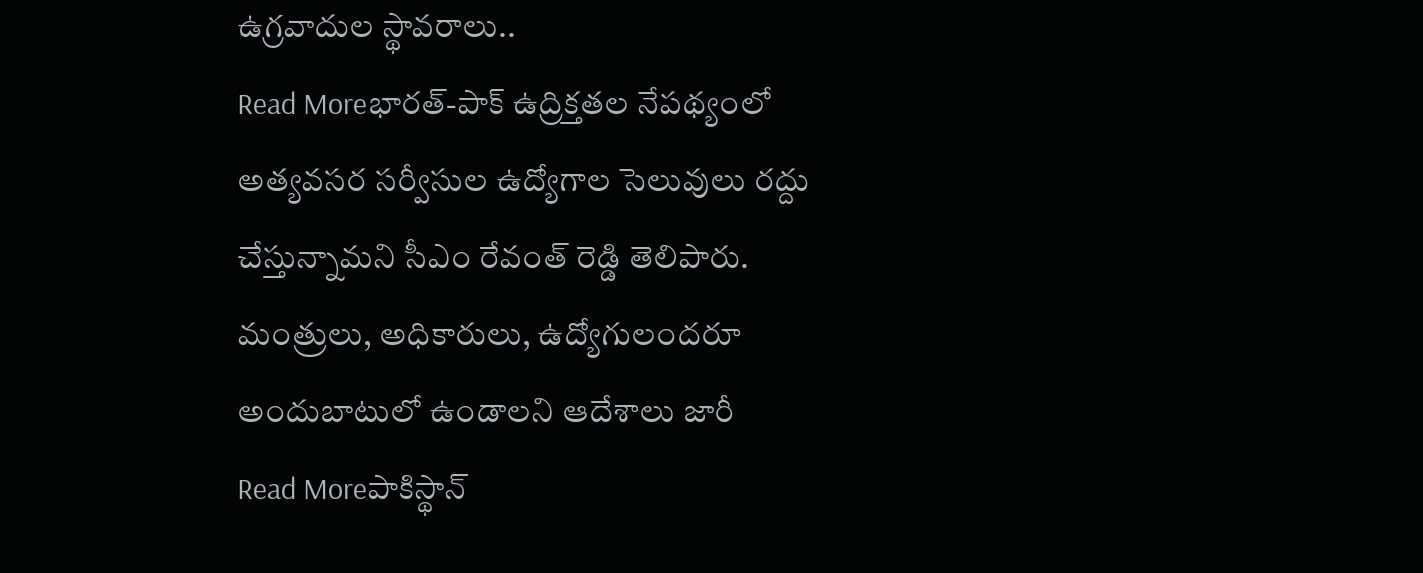ఉగ్రవాదుల స్థావరాలు..
Read Moreభారత్-పాక్ ఉద్రిక్తతల నేపథ్యంలో అత్యవసర సర్వీసుల ఉద్యోగాల సెలువులు రద్దు చేస్తున్నామని సీఎం రేవంత్ రెడ్డి తెలిపారు. మంత్రులు, అధికారులు, ఉద్యోగులందరూ అందుబాటులో ఉండాలని ఆదేశాలు జారీ
Read Moreపాకిస్థాన్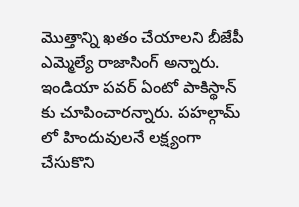మొత్తాన్ని ఖతం చేయాలని బీజేపీ ఎమ్మెల్యే రాజాసింగ్ అన్నారు. ఇండియా పవర్ ఏంటో పాకిస్థాన్ కు చూపించారన్నారు. పహల్గామ్ లో హిందువులనే లక్ష్యంగా చేసుకొని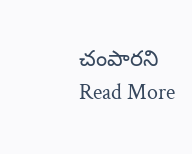చంపారని
Read More